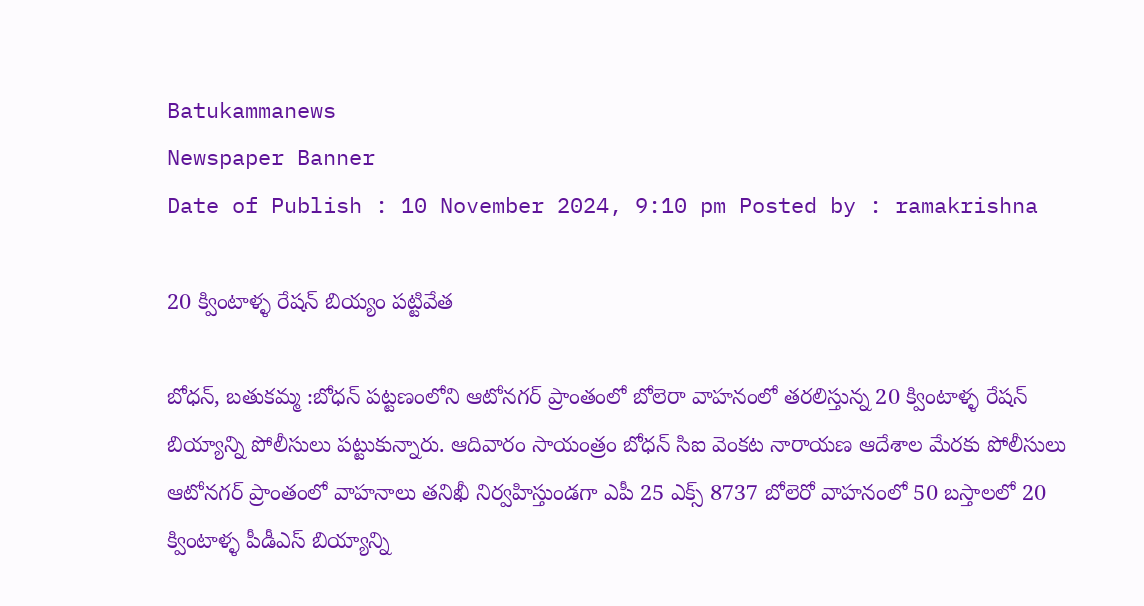Batukammanews
Newspaper Banner
Date of Publish : 10 November 2024, 9:10 pm Posted by : ramakrishna

20 క్వింటాళ్ళ రేషన్ బియ్యం పట్టివేత

బోధన్, బతుకమ్మ :బోధన్ పట్టణంలోని ఆటోనగర్ ప్రాంతంలో బోలెరా వాహనంలో తరలిస్తున్న 20 క్వింటాళ్ళ రేషన్ బియ్యాన్ని పోలీసులు పట్టుకున్నారు. ఆదివారం సాయంత్రం బోధన్ సిఐ వెంకట నారాయణ ఆదేశాల మేరకు పోలీసులు ఆటోనగర్ ప్రాంతంలో వాహనాలు తనిఖీ నిర్వహిస్తుండగా ఎపీ 25 ఎక్స్ 8737 బోలెరో వాహనంలో 50 బస్తాలలో 20 క్వింటాళ్ళ పీడీఎస్ బియ్యాన్ని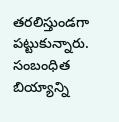తరలిస్తుండగా పట్టుకున్నారు. సంబంధిత బియ్యాన్ని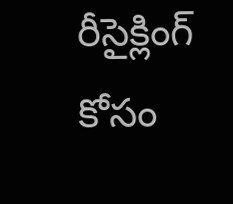రీసైక్లింగ్ కోసం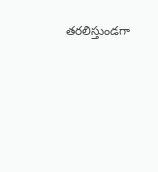తరలిస్తుండగా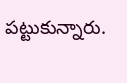పట్టుకున్నారు.